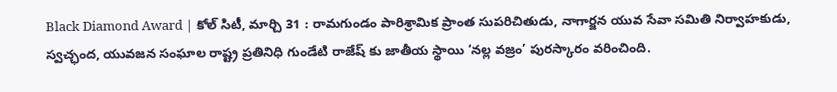Black Diamond Award | కోల్ సిటీ, మార్చి 31 : రామగుండం పారిశ్రామిక ప్రాంత సుపరిచితుడు, నాగార్జన యువ సేవా సమితి నిర్వాహకుడు, స్వచ్ఛంద, యువజన సంఘాల రాష్ట్ర ప్రతినిధి గుండేటి రాజేష్ కు జాతీయ స్థాయి ‘నల్ల వజ్రం’ పురస్కారం వరించింది.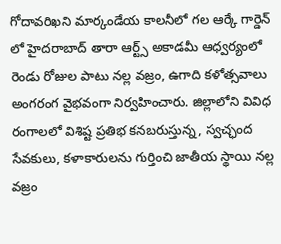గోదావరిఖని మార్కండేయ కాలనీలో గల ఆర్కే గార్డెన్ లో హైదరాబాద్ తారా ఆర్ట్స్ అకాడమీ ఆధ్వర్యంలో రెండు రోజుల పాటు నల్ల వజ్రం, ఉగాది కళోత్సవాలు అంగరంగ వైభవంగా నిర్వహించారు. జిల్లాలోని వివిధ రంగాలలో విశిష్ట ప్రతిభ కనబరుస్తున్న, స్వచ్ఛంద సేవకులు, కళాకారులను గుర్తించి జాతీయ స్థాయి నల్ల వజ్రం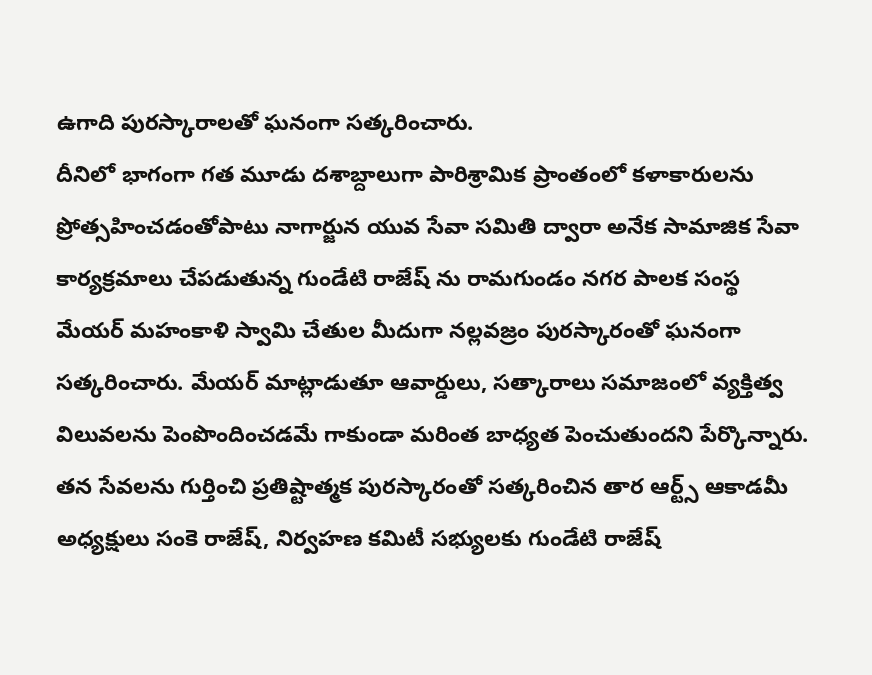ఉగాది పురస్కారాలతో ఘనంగా సత్కరించారు.
దీనిలో భాగంగా గత మూడు దశాబ్దాలుగా పారిశ్రామిక ప్రాంతంలో కళాకారులను ప్రోత్సహించడంతోపాటు నాగార్జున యువ సేవా సమితి ద్వారా అనేక సామాజిక సేవా కార్యక్రమాలు చేపడుతున్న గుండేటి రాజేష్ ను రామగుండం నగర పాలక సంస్థ మేయర్ మహంకాళి స్వామి చేతుల మీదుగా నల్లవజ్రం పురస్కారంతో ఘనంగా సత్కరించారు. మేయర్ మాట్లాడుతూ ఆవార్డులు, సత్కారాలు సమాజంలో వ్యక్తిత్వ విలువలను పెంపొందించడమే గాకుండా మరింత బాధ్యత పెంచుతుందని పేర్కొన్నారు. తన సేవలను గుర్తించి ప్రతిష్టాత్మక పురస్కారంతో సత్కరించిన తార ఆర్ట్స్ ఆకాడమీ అధ్యక్షులు సంకె రాజేష్, నిర్వహణ కమిటీ సభ్యులకు గుండేటి రాజేష్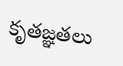కృతజ్ఞతలు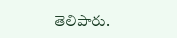తెలిపారు.